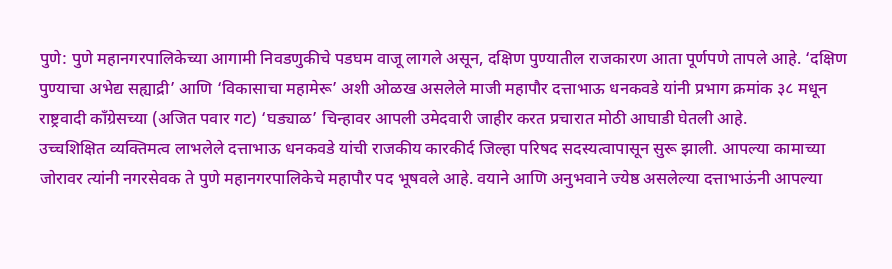पुणे: पुणे महानगरपालिकेच्या आगामी निवडणुकीचे पडघम वाजू लागले असून, दक्षिण पुण्यातील राजकारण आता पूर्णपणे तापले आहे. ‘दक्षिण पुण्याचा अभेद्य सह्याद्री’ आणि ‘विकासाचा महामेरू’ अशी ओळख असलेले माजी महापौर दत्ताभाऊ धनकवडे यांनी प्रभाग क्रमांक ३८ मधून राष्ट्रवादी काँग्रेसच्या (अजित पवार गट) ‘घड्याळ’ चिन्हावर आपली उमेदवारी जाहीर करत प्रचारात मोठी आघाडी घेतली आहे.
उच्चशिक्षित व्यक्तिमत्व लाभलेले दत्ताभाऊ धनकवडे यांची राजकीय कारकीर्द जिल्हा परिषद सदस्यत्वापासून सुरू झाली. आपल्या कामाच्या जोरावर त्यांनी नगरसेवक ते पुणे महानगरपालिकेचे महापौर पद भूषवले आहे. वयाने आणि अनुभवाने ज्येष्ठ असलेल्या दत्ताभाऊंनी आपल्या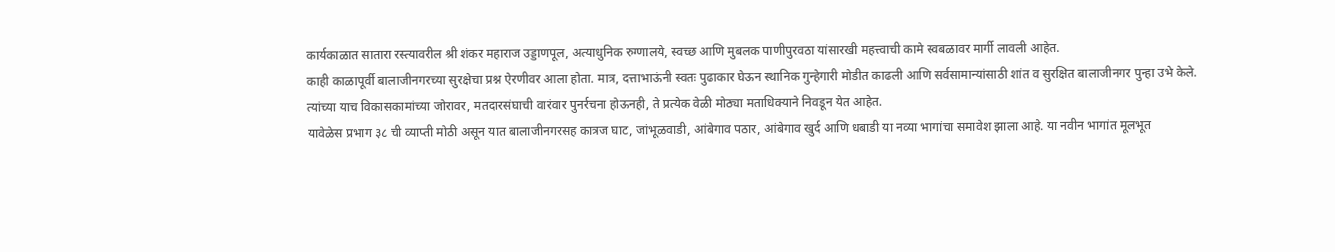कार्यकाळात सातारा रस्त्यावरील श्री शंकर महाराज उड्डाणपूल, अत्याधुनिक रुग्णालये, स्वच्छ आणि मुबलक पाणीपुरवठा यांसारखी महत्त्वाची कामे स्वबळावर मार्गी लावली आहेत.
काही काळापूर्वी बालाजीनगरच्या सुरक्षेचा प्रश्न ऐरणीवर आला होता. मात्र, दत्ताभाऊंनी स्वतः पुढाकार घेऊन स्थानिक गुन्हेगारी मोडीत काढली आणि सर्वसामान्यांसाठी शांत व सुरक्षित बालाजीनगर पुन्हा उभे केले. त्यांच्या याच विकासकामांच्या जोरावर, मतदारसंघाची वारंवार पुनर्रचना होऊनही, ते प्रत्येक वेळी मोठ्या मताधिक्याने निवडून येत आहेत.
यावेळेस प्रभाग ३८ ची व्याप्ती मोठी असून यात बालाजीनगरसह कात्रज घाट, जांभूळवाडी, आंबेगाव पठार, आंबेगाव खुर्द आणि धबाडी या नव्या भागांचा समावेश झाला आहे. या नवीन भागांत मूलभूत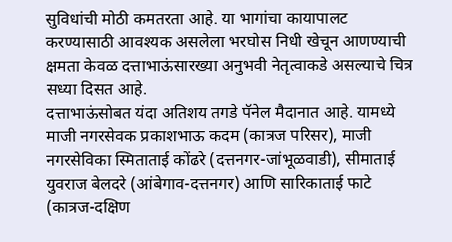सुविधांची मोठी कमतरता आहे. या भागांचा कायापालट करण्यासाठी आवश्यक असलेला भरघोस निधी खेचून आणण्याची क्षमता केवळ दत्ताभाऊंसारख्या अनुभवी नेतृत्वाकडे असल्याचे चित्र सध्या दिसत आहे.
दत्ताभाऊंसोबत यंदा अतिशय तगडे पॅनेल मैदानात आहे. यामध्ये माजी नगरसेवक प्रकाशभाऊ कदम (कात्रज परिसर), माजी नगरसेविका स्मिताताई कोंढरे (दत्तनगर-जांभूळवाडी), सीमाताई युवराज बेलदरे (आंबेगाव-दत्तनगर) आणि सारिकाताई फाटे (कात्रज-दक्षिण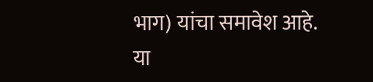भाग) यांचा समावेश आहे. या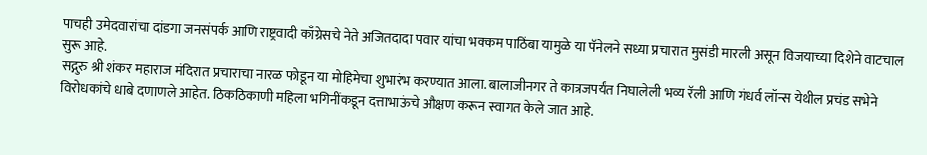पाचही उमेदवारांचा दांडगा जनसंपर्क आणि राष्ट्रवादी काँग्रेसचे नेते अजितदादा पवार यांचा भक्कम पाठिंबा यामुळे या पॅनेलने सध्या प्रचारात मुसंडी मारली असून विजयाच्या दिशेने वाटचाल सुरू आहे.
सद्गुरु श्री शंकर महाराज मंदिरात प्रचाराचा नारळ फोडून या मोहिमेचा शुभारंभ करण्यात आला. बालाजीनगर ते कात्रजपर्यंत निघालेली भव्य रॅली आणि गंधर्व लॉन्स येथील प्रचंड सभेने विरोधकांचे धाबे दणाणले आहेत. ठिकठिकाणी महिला भगिनींकडून दत्ताभाऊंचे औक्षण करून स्वागत केले जात आहे.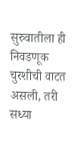सुरुवातीला ही निवडणूक चुरशीची वाटत असली, तरी सध्या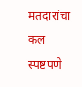मतदारांचा कल स्पष्टपणे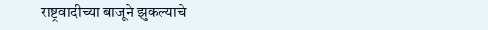राष्ट्रवादीच्या बाजूने झुकल्याचे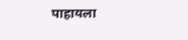पाहायला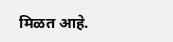मिळत आहे.